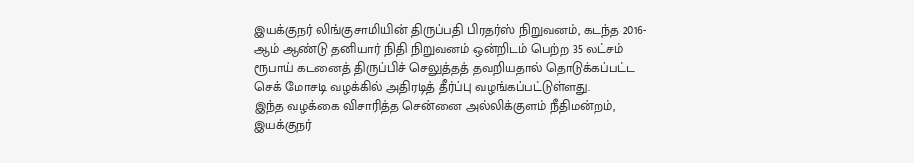இயக்குநர் லிங்குசாமியின் திருப்பதி பிரதர்ஸ் நிறுவனம், கடந்த 2016-ஆம் ஆண்டு தனியார் நிதி நிறுவனம் ஒன்றிடம் பெற்ற 35 லட்சம் ரூபாய் கடனைத் திருப்பிச் செலுத்தத் தவறியதால் தொடுக்கப்பட்ட செக் மோசடி வழக்கில் அதிரடித் தீர்ப்பு வழங்கப்பட்டுள்ளது.
இந்த வழக்கை விசாரித்த சென்னை அல்லிக்குளம் நீதிமன்றம், இயக்குநர்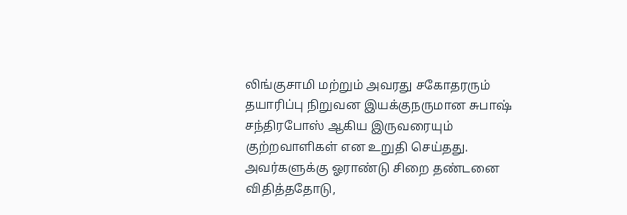லிங்குசாமி மற்றும் அவரது சகோதரரும் தயாரிப்பு நிறுவன இயக்குநருமான சுபாஷ் சந்திரபோஸ் ஆகிய இருவரையும் குற்றவாளிகள் என உறுதி செய்தது. அவர்களுக்கு ஓராண்டு சிறை தண்டனை விதித்ததோடு,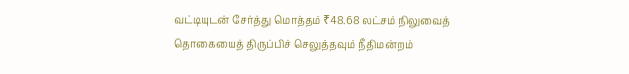வட்டியுடன் சேர்த்து மொத்தம் ₹48.68 லட்சம் நிலுவைத் தொகையைத் திருப்பிச் செலுத்தவும் நீதிமன்றம்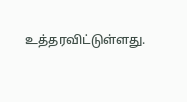உத்தரவிட்டுள்ளது.